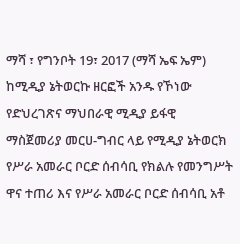ማሻ ፣ የግንቦት 19፣ 2017 (ማሻ ኤፍ ኤም) ከሚዲያ ኔትወርኩ ዘርፎች አንዱ የኾነው የድህረገጽና ማህበራዊ ሚዲያ ይፋዊ ማስጀመሪያ መርሀ-ግብር ላይ የሚዲያ ኔትወርክ የሥራ አመራር ቦርድ ሰብሳቢ የክልሉ የመንግሥት ዋና ተጠሪ እና የሥራ አመራር ቦርድ ሰብሳቢ አቶ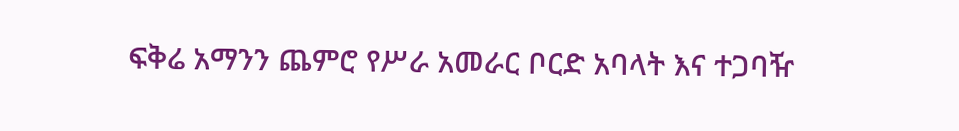ፍቅሬ አማንን ጨምሮ የሥራ አመራር ቦርድ አባላት እና ተጋባዥ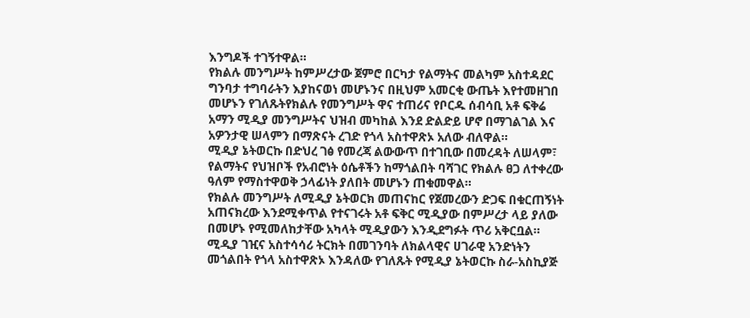እንግዶች ተገኝተዋል።
የክልሉ መንግሥት ከምሥረታው ጀምሮ በርካታ የልማትና መልካም አስተዳደር ግንባታ ተግባራትን እያከናወነ መሆኑንና በዚህም አመርቂ ውጤት እየተመዘገበ መሆኑን የገለጹትየክልሉ የመንግሥት ዋና ተጠሪና የቦርዱ ሰብሳቢ አቶ ፍቅሬ አማን ሚዲያ መንግሥትና ህዝብ መካከል እንደ ድልድይ ሆኖ በማገልገል እና አዎንታዊ ሠላምን በማጽናት ረገድ የጎላ አስተዋጽኦ አለው ብለዋል።
ሚዲያ ኔትወርኩ በድህረ ገፅ የመረጃ ልውውጥ በተገቢው በመረዳት ለሠላም፣ የልማትና የህዝቦች የአብሮነት ዕሴቶችን ከማጎልበት ባሻገር የክልሉ ፀጋ ለተቀረው ዓለም የማስተዋወቅ ኃላፊነት ያለበት መሆኑን ጠቁመዋል።
የክልሉ መንግሥት ለሚዲያ ኔትወርክ መጠናከር የጀመረውን ድጋፍ በቁርጠኝነት አጠናክረው እንደሚቀጥል የተናገሩት አቶ ፍቅር ሚዲያው በምሥረታ ላይ ያለው በመሆኑ የሚመለከታቸው አካላት ሚዲያውን እንዲደግፉት ጥሪ አቅርቧል።
ሚዲያ ገዢና አስተሳሳሪ ትርክት በመገንባት ለክልላዊና ሀገራዊ አንድነትን መጎልበት የጎላ አስተዋጽኦ እንዳለው የገለጹት የሚዲያ ኔትወርኩ ስራ-አስኪያጅ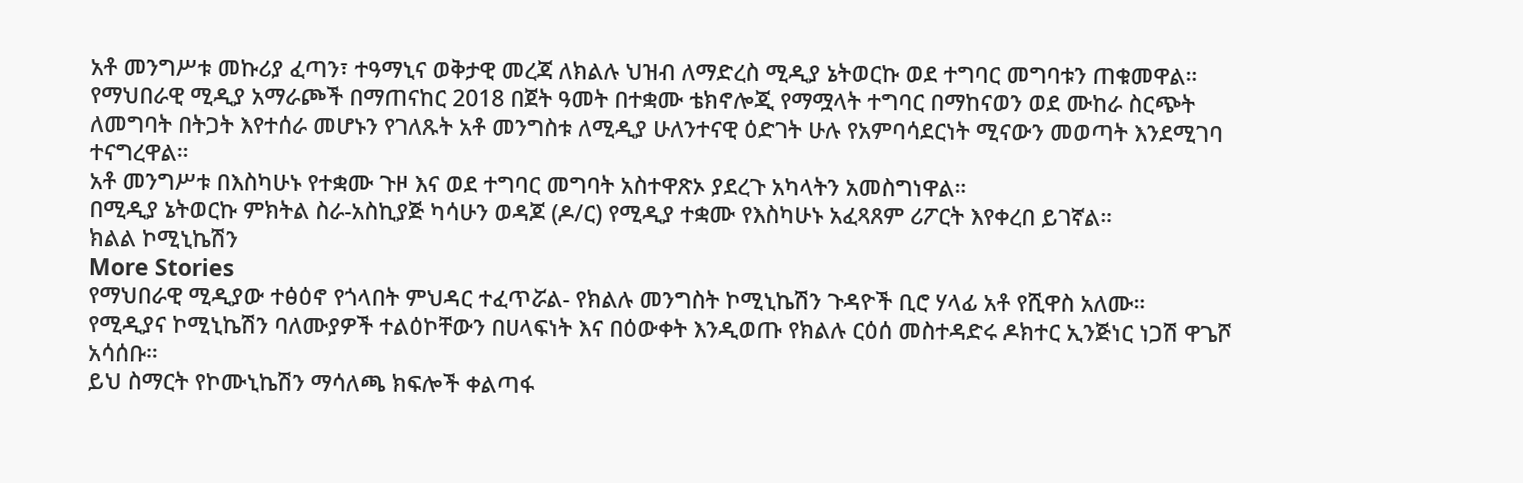አቶ መንግሥቱ መኩሪያ ፈጣን፣ ተዓማኒና ወቅታዊ መረጃ ለክልሉ ህዝብ ለማድረስ ሚዲያ ኔትወርኩ ወደ ተግባር መግባቱን ጠቁመዋል።
የማህበራዊ ሚዲያ አማራጮች በማጠናከር 2018 በጀት ዓመት በተቋሙ ቴክኖሎጂ የማሟላት ተግባር በማከናወን ወደ ሙከራ ስርጭት ለመግባት በትጋት እየተሰራ መሆኑን የገለጹት አቶ መንግስቱ ለሚዲያ ሁለንተናዊ ዕድገት ሁሉ የአምባሳደርነት ሚናውን መወጣት እንደሚገባ ተናግረዋል።
አቶ መንግሥቱ በእስካሁኑ የተቋሙ ጉዞ እና ወደ ተግባር መግባት አስተዋጽኦ ያደረጉ አካላትን አመስግነዋል።
በሚዲያ ኔትወርኩ ምክትል ስራ-አስኪያጅ ካሳሁን ወዳጆ (ዶ/ር) የሚዲያ ተቋሙ የእስካሁኑ አፈጻጸም ሪፖርት እየቀረበ ይገኛል።
ክልል ኮሚኒኬሽን
More Stories
የማህበራዊ ሚዲያው ተፅዕኖ የጎላበት ምህዳር ተፈጥሯል- የክልሉ መንግስት ኮሚኒኬሽን ጉዳዮች ቢሮ ሃላፊ አቶ የሺዋስ አለሙ።
የሚዲያና ኮሚኒኬሽን ባለሙያዎች ተልዕኮቸውን በሀላፍነት እና በዕውቀት እንዲወጡ የክልሉ ርዕሰ መስተዳድሩ ዶክተር ኢንጅነር ነጋሽ ዋጌሾ አሳሰቡ።
ይህ ስማርት የኮሙኒኬሽን ማሳለጫ ክፍሎች ቀልጣፋ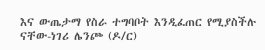እና ውጤታማ የስራ ተግባቦት እንዲፈጠር የሚያስችሉ ናቸው-ነገሪ ሌንጮ (ዶ/ር)